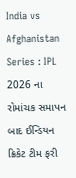India vs Afghanistan Series : IPL 2026 ના રોમાંચક સમાપન બાદ ઈન્ડિયન ક્રિકેટ ટીમ ફરી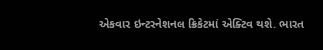એકવાર ઇન્ટરનેશનલ ક્રિકેટમાં એક્ટિવ થશે. ભારત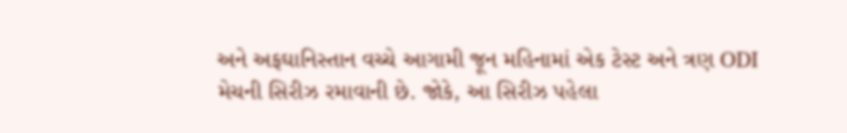અને અફઘાનિસ્તાન વચ્ચે આગામી જૂન મહિનામાં એક ટેસ્ટ અને ત્રણ ODI મેચની સિરીઝ રમાવાની છે. જોકે, આ સિરીઝ પહેલા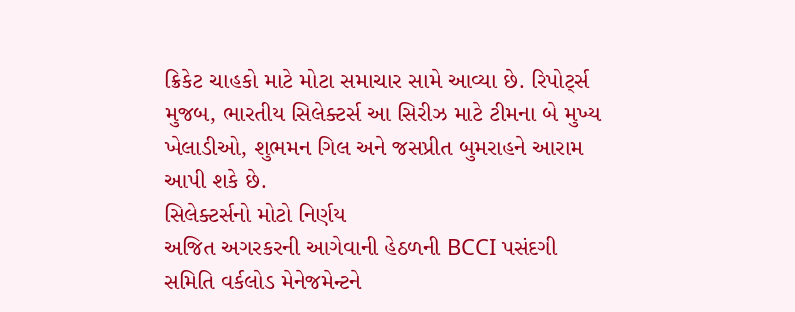ક્રિકેટ ચાહકો માટે મોટા સમાચાર સામે આવ્યા છે. રિપોર્ટ્સ મુજબ, ભારતીય સિલેક્ટર્સ આ સિરીઝ માટે ટીમના બે મુખ્ય ખેલાડીઓ, શુભમન ગિલ અને જસપ્રીત બુમરાહને આરામ આપી શકે છે.
સિલેક્ટર્સનો મોટો નિર્ણય
અજિત અગરકરની આગેવાની હેઠળની BCCI પસંદગી સમિતિ વર્કલોડ મેનેજમેન્ટને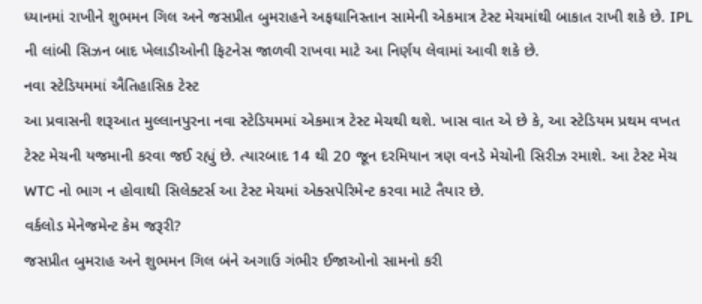ધ્યાનમાં રાખીને શુભમન ગિલ અને જસપ્રીત બુમરાહને અફઘાનિસ્તાન સામેની એકમાત્ર ટેસ્ટ મેચમાંથી બાકાત રાખી શકે છે. IPL ની લાંબી સિઝન બાદ ખેલાડીઓની ફિટનેસ જાળવી રાખવા માટે આ નિર્ણય લેવામાં આવી શકે છે.
નવા સ્ટેડિયમમાં ઐતિહાસિક ટેસ્ટ
આ પ્રવાસની શરૂઆત મુલ્લાનપુરના નવા સ્ટેડિયમમાં એકમાત્ર ટેસ્ટ મેચથી થશે. ખાસ વાત એ છે કે, આ સ્ટેડિયમ પ્રથમ વખત ટેસ્ટ મેચની યજમાની કરવા જઈ રહ્યું છે. ત્યારબાદ 14 થી 20 જૂન દરમિયાન ત્રણ વનડે મેચોની સિરીઝ રમાશે. આ ટેસ્ટ મેચ WTC નો ભાગ ન હોવાથી સિલેક્ટર્સ આ ટેસ્ટ મેચમાં એક્સપેરિમેન્ટ કરવા માટે તૈયાર છે.
વર્કલોડ મેનેજમેન્ટ કેમ જરૂરી?
જસપ્રીત બુમરાહ અને શુભમન ગિલ બંને અગાઉ ગંભીર ઈજાઓનો સામનો કરી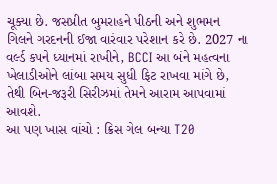ચૂક્યા છે. જસપ્રીત બુમરાહને પીઠની અને શુભમન ગિલને ગરદનની ઈજા વારંવાર પરેશાન કરે છે. 2027 ના વર્લ્ડ કપને ધ્યાનમાં રાખીને, BCCI આ બંને મહત્વના ખેલાડીઓને લાંબા સમય સુધી ફિટ રાખવા માંગે છે, તેથી બિન-જરૂરી સિરીઝમાં તેમને આરામ આપવામાં આવશે.
આ પણ ખાસ વાંચો : ક્રિસ ગેલ બન્યા T20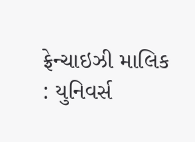ફ્રેન્ચાઇઝી માલિક : યુનિવર્સ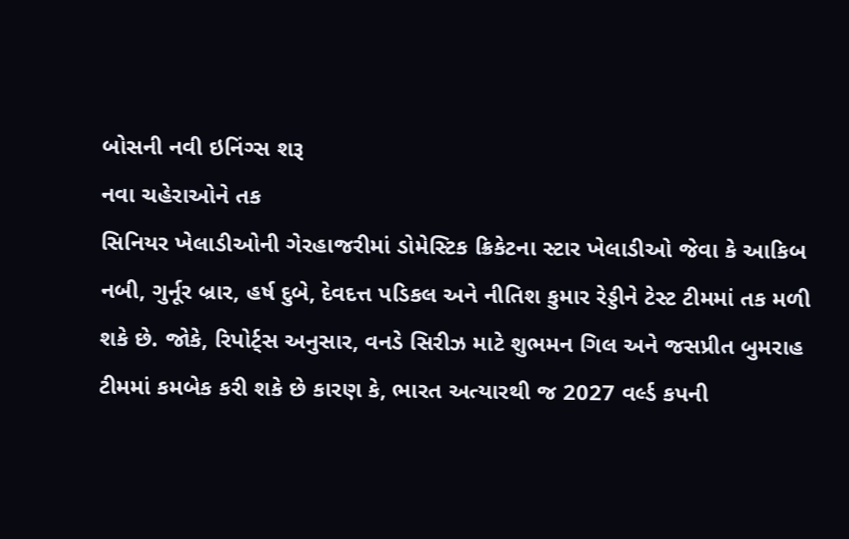બોસની નવી ઇનિંગ્સ શરૂ
નવા ચહેરાઓને તક
સિનિયર ખેલાડીઓની ગેરહાજરીમાં ડોમેસ્ટિક ક્રિકેટના સ્ટાર ખેલાડીઓ જેવા કે આકિબ નબી, ગુર્નૂર બ્રાર, હર્ષ દુબે, દેવદત્ત પડિકલ અને નીતિશ કુમાર રેડ્ડીને ટેસ્ટ ટીમમાં તક મળી શકે છે. જોકે, રિપોર્ટ્સ અનુસાર, વનડે સિરીઝ માટે શુભમન ગિલ અને જસપ્રીત બુમરાહ ટીમમાં કમબેક કરી શકે છે કારણ કે, ભારત અત્યારથી જ 2027 વર્લ્ડ કપની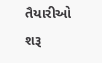તૈયારીઓ શરૂ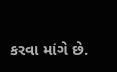કરવા માંગે છે.